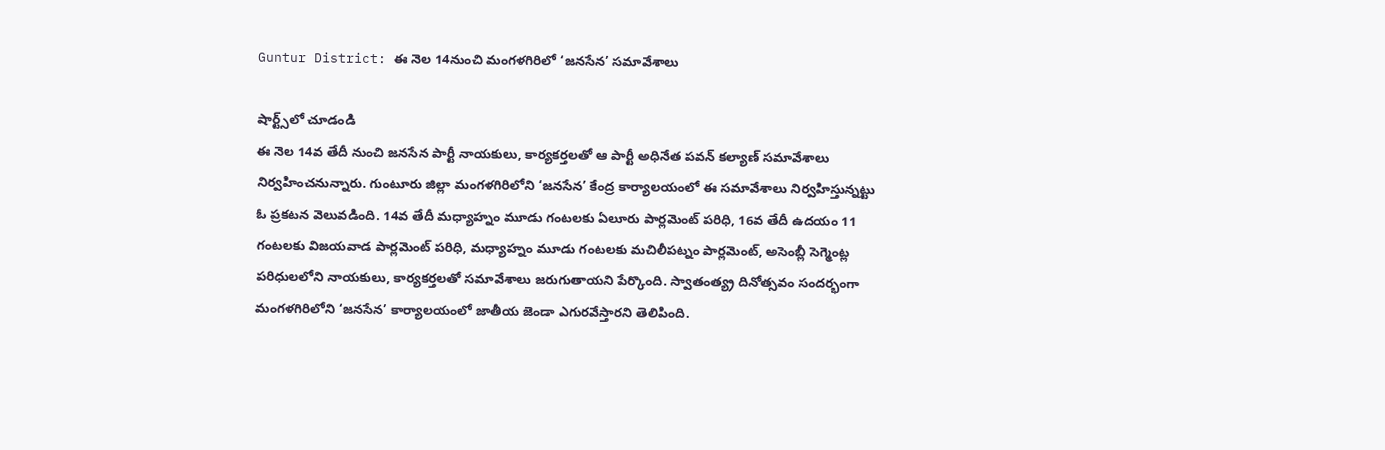Guntur District: ఈ నెల 14నుంచి మంగళగిరిలో ‘జనసేన’ సమావేశాలు

షార్ట్స్‌లో చూడండి
ఈ నెల 14వ తేదీ నుంచి జనసేన పార్టీ నాయకులు, కార్యకర్తలతో ఆ పార్టీ అధినేత పవన్ కల్యాణ్ సమావేశాలు నిర్వహించనున్నారు. గుంటూరు జిల్లా మంగళగిరిలోని ‘జనసేన’ కేంద్ర కార్యాలయంలో ఈ సమావేశాలు నిర్వహిస్తున్నట్టు ఓ ప్రకటన వెలువడింది. 14వ తేదీ మధ్యాహ్నం మూడు గంటలకు ఏలూరు పార్లమెంట్ పరిధి, 16వ తేదీ ఉదయం 11 గంటలకు విజయవాడ పార్లమెంట్ పరిధి, మధ్యాహ్నం మూడు గంటలకు మచిలీపట్నం పార్లమెంట్, అసెంబ్లీ సెగ్మెంట్ల పరిధులలోని నాయకులు, కార్యకర్తలతో సమావేశాలు జరుగుతాయని పేర్కొంది. స్వాతంత్య్ర దినోత్సవం సందర్భంగా మంగళగిరిలోని ‘జనసేన’ కార్యాలయంలో జాతీయ జెండా ఎగురవేస్తారని తెలిపింది.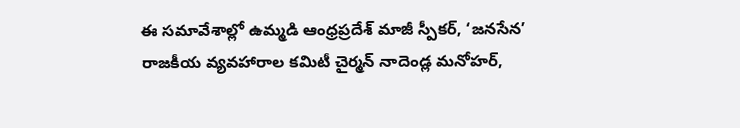ఈ సమావేశాల్లో ఉమ్మడి ఆంధ్రప్రదేశ్ మాజీ స్పీకర్, ‘జనసేన’ రాజకీయ వ్యవహారాల కమిటీ చైర్మన్ నాదెండ్ల మనోహర్,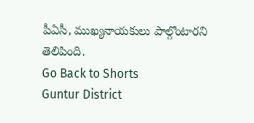పీఏసీ, ముఖ్యనాయకులు పాల్గొంటారని తెలిపింది.
Go Back to Shorts
Guntur District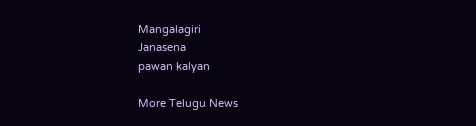Mangalagiri
Janasena
pawan kalyan

More Telugu News